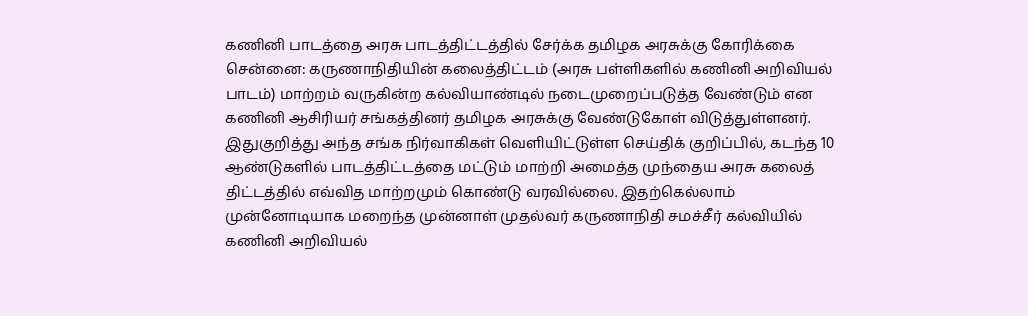கணினி பாடத்தை அரசு பாடத்திட்டத்தில் சேர்க்க தமிழக அரசுக்கு கோரிக்கை
சென்னை: கருணாநிதியின் கலைத்திட்டம் (அரசு பள்ளிகளில் கணினி அறிவியல் பாடம்) மாற்றம் வருகின்ற கல்வியாண்டில் நடைமுறைப்படுத்த வேண்டும் என கணினி ஆசிரியர் சங்கத்தினர் தமிழக அரசுக்கு வேண்டுகோள் விடுத்துள்ளனர்.
இதுகுறித்து அந்த சங்க நிர்வாகிகள் வெளியிட்டுள்ள செய்திக் குறிப்பில், கடந்த 10 ஆண்டுகளில் பாடத்திட்டத்தை மட்டும் மாற்றி அமைத்த முந்தைய அரசு கலைத் திட்டத்தில் எவ்வித மாற்றமும் கொண்டு வரவில்லை. இதற்கெல்லாம் முன்னோடியாக மறைந்த முன்னாள் முதல்வர் கருணாநிதி சமச்சீர் கல்வியில் கணினி அறிவியல்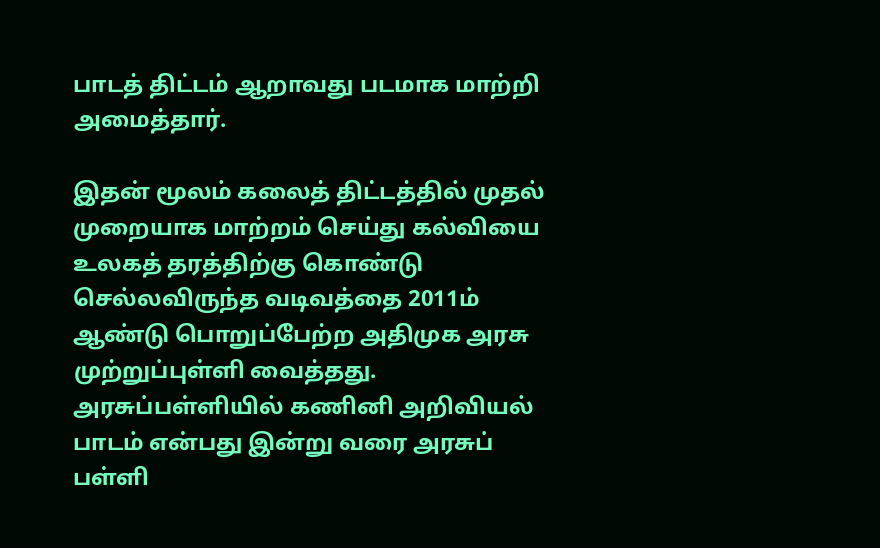பாடத் திட்டம் ஆறாவது படமாக மாற்றி அமைத்தார்.

இதன் மூலம் கலைத் திட்டத்தில் முதல் முறையாக மாற்றம் செய்து கல்வியை உலகத் தரத்திற்கு கொண்டு செல்லவிருந்த வடிவத்தை 2011ம் ஆண்டு பொறுப்பேற்ற அதிமுக அரசு முற்றுப்புள்ளி வைத்தது. அரசுப்பள்ளியில் கணினி அறிவியல் பாடம் என்பது இன்று வரை அரசுப் பள்ளி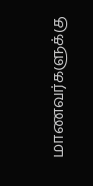மாணவர்களுக்கு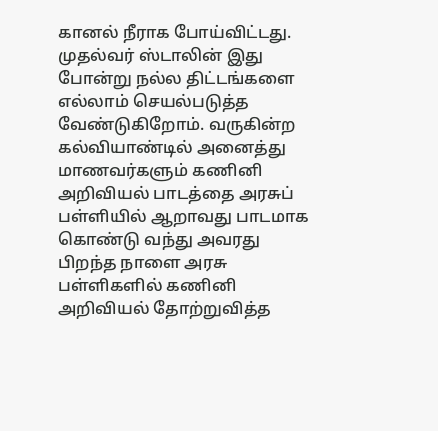கானல் நீராக போய்விட்டது.
முதல்வர் ஸ்டாலின் இது போன்று நல்ல திட்டங்களை எல்லாம் செயல்படுத்த வேண்டுகிறோம். வருகின்ற கல்வியாண்டில் அனைத்து மாணவர்களும் கணினி அறிவியல் பாடத்தை அரசுப் பள்ளியில் ஆறாவது பாடமாக கொண்டு வந்து அவரது பிறந்த நாளை அரசு பள்ளிகளில் கணினி அறிவியல் தோற்றுவித்த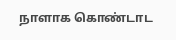நாளாக கொண்டாட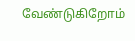வேண்டுகிறோம்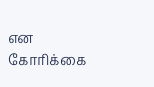என கோரிக்கை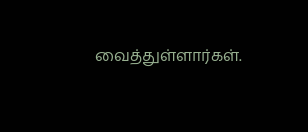வைத்துள்ளார்கள்.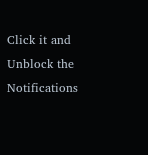Click it and Unblock the Notifications